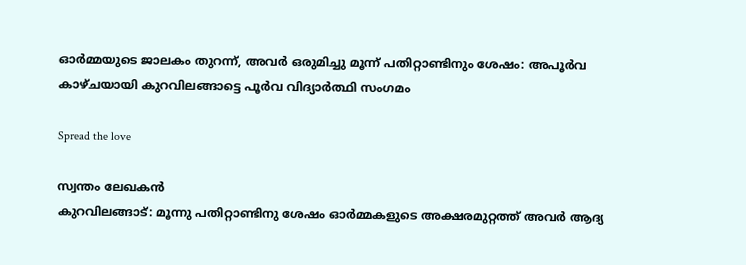ഓര്‍മ്മയുടെ ജാലകം തുറന്ന്, അവര്‍ ഒരുമിച്ചു മൂന്ന് പതിറ്റാണ്ടിനും ശേഷം: അപൂർവ കാഴ്ചയായി കുറവിലങ്ങാട്ടെ പൂർവ വിദ്യാർത്ഥി സംഗമം

Spread the love

സ്വന്തം ലേഖകൻ
കുറവിലങ്ങാട്: മൂന്നു പതിറ്റാണ്ടിനു ശേഷം ഓര്‍മ്മകളുടെ അക്ഷരമുറ്റത്ത് അവര്‍ ആദ്യ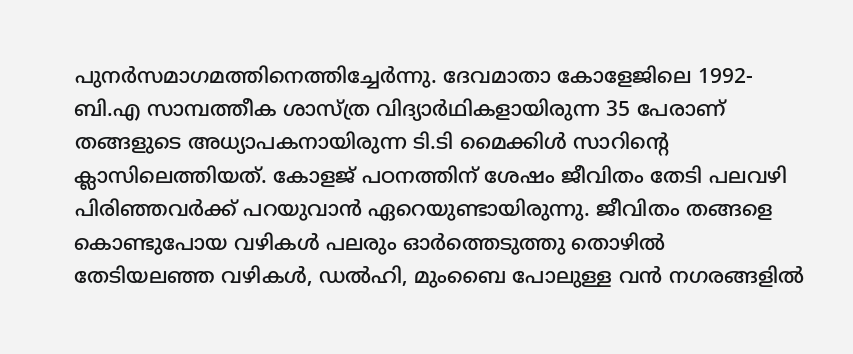പുനര്‍സമാഗമത്തിനെത്തിച്ചേര്‍ന്നു. ദേവമാതാ കോളേജിലെ 1992-ബി.എ സാമ്പത്തീക ശാസ്ത്ര വിദ്യാര്‍ഥികളായിരുന്ന 35 പേരാണ് തങ്ങളുടെ അധ്യാപകനായിരുന്ന ടി.ടി മൈക്കിള്‍ സാറിന്റെ ക്ലാസിലെത്തിയത്. കോളജ് പഠനത്തിന് ശേഷം ജീവിതം തേടി പലവഴി പിരിഞ്ഞവര്‍ക്ക് പറയുവാന്‍ ഏറെയുണ്ടായിരുന്നു. ജീവിതം തങ്ങളെ കൊണ്ടുപോയ വഴികള്‍ പലരും ഓര്‍ത്തെടുത്തു തൊഴില്‍ തേടിയലഞ്ഞ വഴികള്‍, ഡല്‍ഹി, മുംബൈ പോലുള്ള വന്‍ നഗരങ്ങളില്‍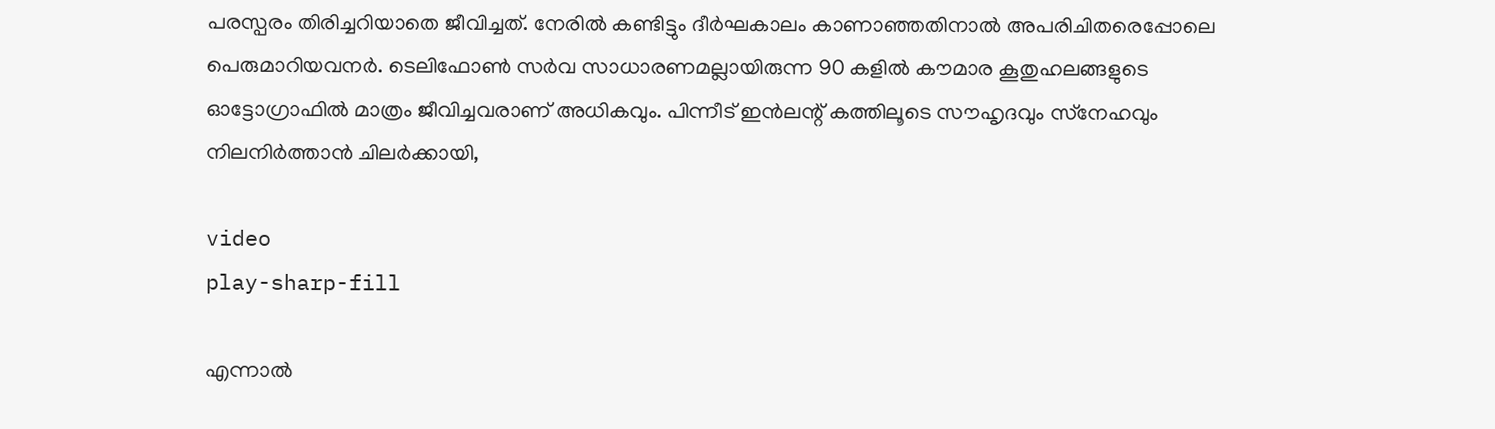പരസ്പരം തിരിച്ചറിയാതെ ജീവിച്ചത്. നേരില്‍ കണ്ടിട്ടും ദീര്‍ഘകാലം കാണാഞ്ഞതിനാല്‍ അപരിചിതരെപ്പോലെ പെരുമാറിയവനര്‍. ടെലിഫോണ്‍ സര്‍വ സാധാരണമല്ലായിരുന്ന 90 കളില്‍ കൗമാര കൂതുഹലങ്ങളുടെ ഓട്ടോഗ്രാഫില്‍ മാത്രം ജീവിച്ചവരാണ് അധികവും. പിന്നീട് ഇന്‍ലന്റ് കത്തിലൂടെ സൗഹൃദവും സ്‌നേഹവും നിലനിര്‍ത്താന്‍ ചിലര്‍ക്കായി,

video
play-sharp-fill

എന്നാല്‍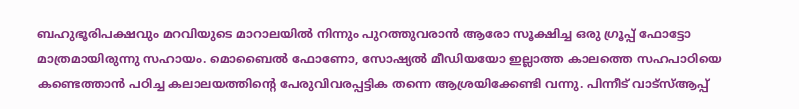ബഹുഭൂരിപക്ഷവും മറവിയുടെ മാറാലയില്‍ നിന്നും പുറത്തുവരാന്‍ ആരോ സൂക്ഷിച്ച ഒരു ഗ്രൂപ്പ് ഫോട്ടോ മാത്രമായിരുന്നു സഹായം. മൊബൈല്‍ ഫോണോ, സോഷ്യല്‍ മീഡിയയോ ഇല്ലാത്ത കാലത്തെ സഹപാഠിയെ കണ്ടെത്താന്‍ പഠിച്ച കലാലയത്തിന്റെ പേരുവിവരപ്പട്ടിക തന്നെ ആശ്രയിക്കേണ്ടി വന്നു. പിന്നീട് വാട്‌സ്ആപ്പ്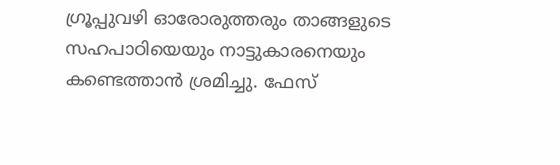ഗ്രൂപ്പുവഴി ഓരോരുത്തരും താങ്ങളുടെ സഹപാഠിയെയും നാട്ടുകാരനെയും കണ്ടെത്താന്‍ ശ്രമിച്ചു. ഫേസ്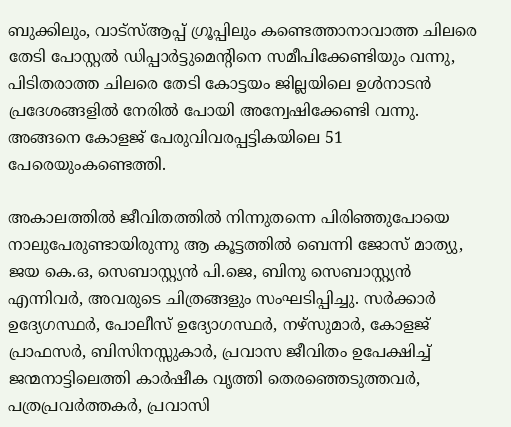ബുക്കിലും, വാട്‌സ്ആപ്പ് ഗ്രൂപ്പിലും കണ്ടെത്താനാവാത്ത ചിലരെ തേടി പോസ്റ്റല്‍ ഡിപ്പാര്‍ട്ടുമെന്റിനെ സമീപിക്കേണ്ടിയും വന്നു, പിടിതരാത്ത ചിലരെ തേടി കോട്ടയം ജില്ലയിലെ ഉള്‍നാടന്‍ പ്രദേശങ്ങളില്‍ നേരില്‍ പോയി അന്വേഷിക്കേണ്ടി വന്നു. അങ്ങനെ കോളജ് പേരുവിവരപ്പട്ടികയിലെ 51 പേരെയുംകണ്ടെത്തി.

അകാലത്തില്‍ ജീവിതത്തില്‍ നിന്നുതന്നെ പിരിഞ്ഞുപോയെ നാലുപേരുണ്ടായിരുന്നു ആ കൂട്ടത്തില്‍ ബെന്നി ജോസ് മാത്യു, ജയ കെ.ഒ, സെബാസ്റ്റ്യന്‍ പി.ജെ, ബിനു സെബാസ്റ്റ്യന്‍ എന്നിവര്‍, അവരുടെ ചിത്രങ്ങളും സംഘടിപ്പിച്ചു. സര്‍ക്കാര്‍ ഉദ്യേഗസ്ഥര്‍, പോലീസ് ഉദ്യോഗസ്ഥര്‍, നഴ്‌സുമാര്‍, കോളജ് പ്രാഫസര്‍, ബിസിനസ്സുകാര്‍, പ്രവാസ ജീവിതം ഉപേക്ഷിച്ച് ജന്മനാട്ടിലെത്തി കാര്‍ഷീക വൃത്തി തെരഞ്ഞെടുത്തവര്‍, പത്രപ്രവര്‍ത്തകര്‍, പ്രവാസി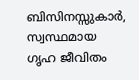ബിസിനസ്സുകാര്‍, സ്വസ്ഥമായ ഗൃഹ ജീവിതം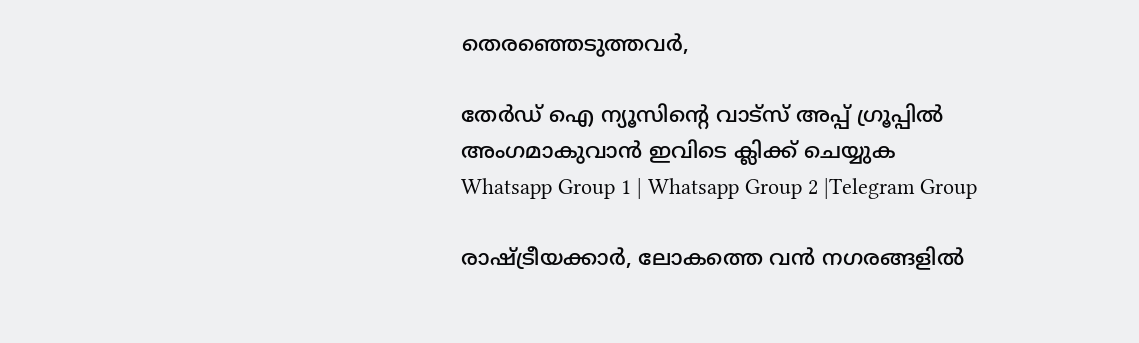തെരഞ്ഞെടുത്തവര്‍,

തേർഡ് ഐ ന്യൂസിന്റെ വാട്സ് അപ്പ് ഗ്രൂപ്പിൽ അംഗമാകുവാൻ ഇവിടെ ക്ലിക്ക് ചെയ്യുക
Whatsapp Group 1 | Whatsapp Group 2 |Telegram Group

രാഷ്ട്രീയക്കാര്‍, ലോകത്തെ വന്‍ നഗരങ്ങളില്‍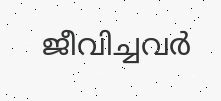ജീവിച്ചവര്‍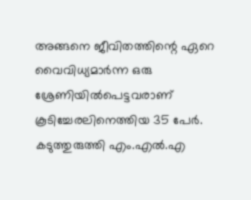അങ്ങനെ ജീവിതത്തിന്റെ ഏറെ വൈവിധ്യമാര്‍ന്ന ഒരു ശ്രേണിയില്‍പെട്ടവരാണ് കൂടിച്ചേരലിനെത്തിയ 35 പേര്‍. കടുത്തുരുത്തി എം.എല്‍.എ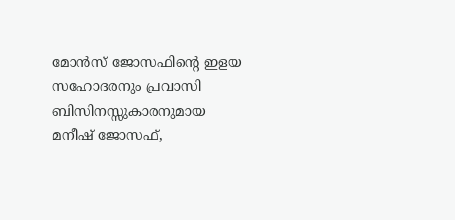മോന്‍സ് ജോസഫിന്റെ ഇളയ സഹോദരനും പ്രവാസി ബിസിനസ്സുകാരനുമായ മനീഷ് ജോസഫ്,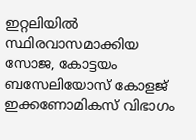ഇറ്റലിയില്‍ സ്ഥിരവാസമാക്കിയ സോജ, കോട്ടയം ബസേലിയോസ് കോളജ് ഇക്കണോമികസ് വിഭാഗം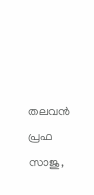തലവന്‍ പ്രഫ സാജു,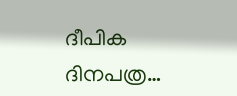ദീപിക ദിനപത്ര…